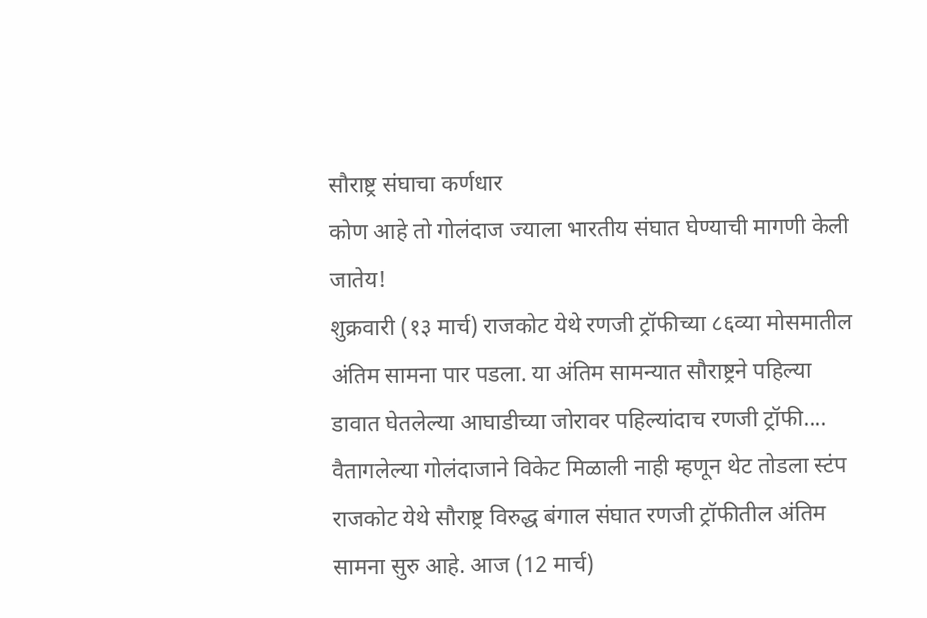सौराष्ट्र संघाचा कर्णधार
कोण आहे तो गोलंदाज ज्याला भारतीय संघात घेण्याची मागणी केली जातेय!
शुक्रवारी (१३ मार्च) राजकोट येथे रणजी ट्रॉफीच्या ८६व्या मोसमातील अंतिम सामना पार पडला. या अंतिम सामन्यात सौराष्ट्रने पहिल्या डावात घेतलेल्या आघाडीच्या जोरावर पहिल्यांदाच रणजी ट्रॉफी....
वैतागलेल्या गोलंदाजाने विकेट मिळाली नाही म्हणून थेट तोडला स्टंप
राजकोट येथे सौराष्ट्र विरुद्ध बंगाल संघात रणजी ट्रॉफीतील अंतिम सामना सुरु आहे. आज (12 मार्च)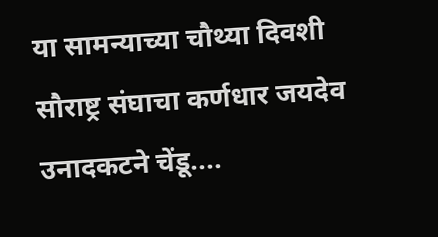या सामन्याच्या चौथ्या दिवशी सौराष्ट्र संघाचा कर्णधार जयदेव उनादकटने चेंडू....